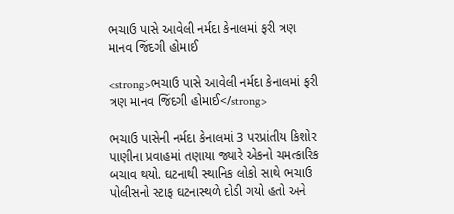ભચાઉ પાસે આવેલી નર્મદા કેનાલમાં ફરી ત્રણ માનવ જિંદગી હોમાઈ

<strong>ભચાઉ પાસે આવેલી નર્મદા કેનાલમાં ફરી ત્રણ માનવ જિંદગી હોમાઈ</strong>

ભચાઉ પાસેની નર્મદા કેનાલમાં 3 પરપ્રાંતીય કિશોર પાણીના પ્રવાહમાં તણાયા જ્યારે એકનો ચમત્કારિક બચાવ થયો. ઘટનાથી સ્થાનિક લોકો સાથે ભચાઉ પોલીસનો સ્ટાફ ઘટનાસ્થળે દોડી ગયો હતો અને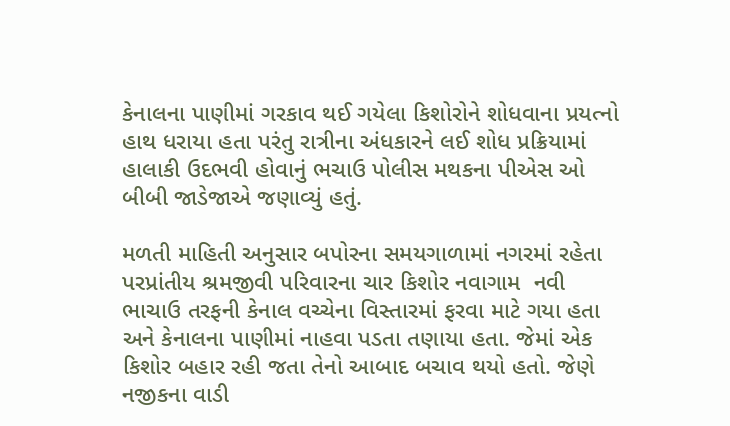કેનાલના પાણીમાં ગરકાવ થઈ ગયેલા કિશોરોને શોધવાના પ્રયત્નો હાથ ધરાયા હતા પરંતુ રાત્રીના અંધકારને લઈ શોધ પ્રક્રિયામાં હાલાકી ઉદભવી હોવાનું ભચાઉ પોલીસ મથકના પીએસ ઓ બીબી જાડેજાએ જણાવ્યું હતું.

મળતી માહિતી અનુસાર બપોરના સમયગાળામાં નગરમાં રહેતા પરપ્રાંતીય શ્રમજીવી પરિવારના ચાર કિશોર નવાગામ  નવી ભાચાઉ તરફની કેનાલ વચ્ચેના વિસ્તારમાં ફરવા માટે ગયા હતા અને કેનાલના પાણીમાં નાહવા પડતા તણાયા હતા. જેમાં એક કિશોર બહાર રહી જતા તેનો આબાદ બચાવ થયો હતો. જેણે નજીકના વાડી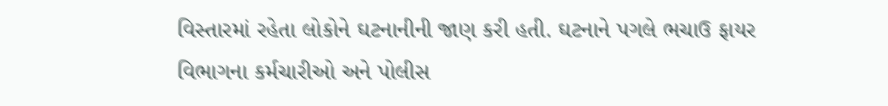વિસ્તારમાં રહેતા લોકોને ઘટનાનીની જાણ કરી હતી. ઘટનાને પગલે ભચાઉ ફાયર વિભાગના કર્મચારીઓ અને પોલીસ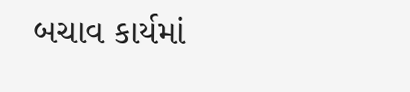બચાવ કાર્યમાં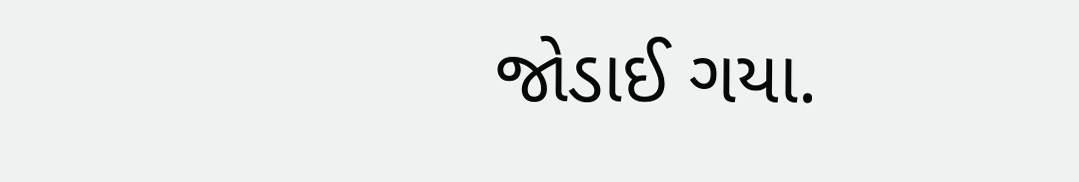જોડાઈ ગયા.